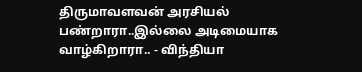திருமாவளவன் அரசியல் பண்றாரா..இல்லை அடிமையாக வாழ்கிறாரா.. - விந்தியா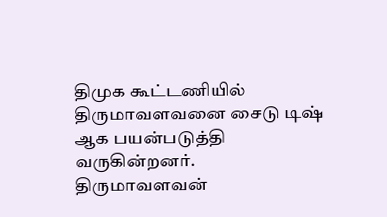திமுக கூட்டணியில் திருமாவளவனை சைடு டிஷ் ஆக பயன்படுத்தி வருகின்றனர்.
திருமாவளவன்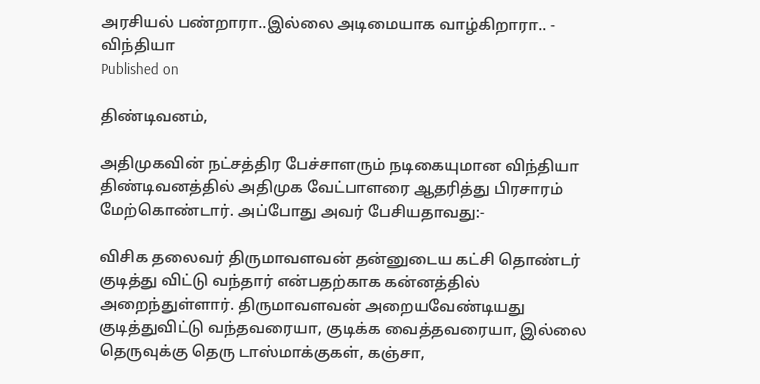அரசியல் பண்றாரா..இல்லை அடிமையாக வாழ்கிறாரா.. -   விந்தியா
Published on

திண்டிவனம்,

அதிமுகவின் நட்சத்திர பேச்சாளரும் நடிகையுமான விந்தியா திண்டிவனத்தில் அதிமுக வேட்பாளரை ஆதரித்து பிரசாரம் மேற்கொண்டார். அப்போது அவர் பேசியதாவது:-

விசிக தலைவர் திருமாவளவன் தன்னுடைய கட்சி தொண்டர் குடித்து விட்டு வந்தார் என்பதற்காக கன்னத்தில் அறைந்துள்ளார். திருமாவளவன் அறையவேண்டியது குடித்துவிட்டு வந்தவரையா, குடிக்க வைத்தவரையா, இல்லை தெருவுக்கு தெரு டாஸ்மாக்குகள், கஞ்சா,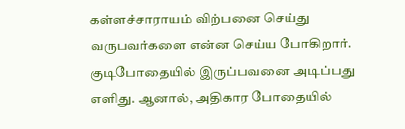கள்ளச்சாராயம் விற்பனை செய்து வருபவர்களை என்ன செய்ய போகிறார். குடிபோதையில் இருப்பவனை அடிப்பது எளிது. ஆனால், அதிகார போதையில்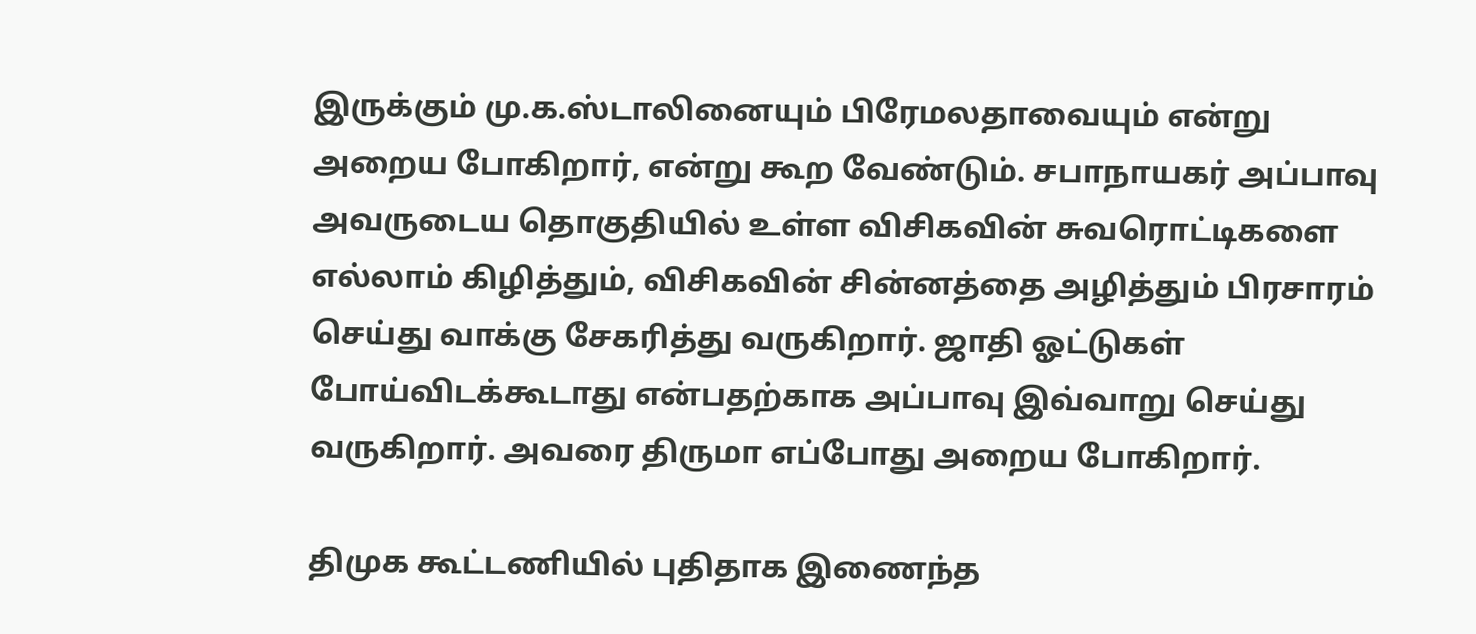இருக்கும் மு.க.ஸ்டாலினையும் பிரேமலதாவையும் என்று அறைய போகிறார், என்று கூற வேண்டும். சபாநாயகர் அப்பாவு அவருடைய தொகுதியில் உள்ள விசிகவின் சுவரொட்டிகளை எல்லாம் கிழித்தும், விசிகவின் சின்னத்தை அழித்தும் பிரசாரம் செய்து வாக்கு சேகரித்து வருகிறார். ஜாதி ஓட்டுகள் போய்விடக்கூடாது என்பதற்காக அப்பாவு இவ்வாறு செய்து வருகிறார். அவரை திருமா எப்போது அறைய போகிறார்.

திமுக கூட்டணியில் புதிதாக இணைந்த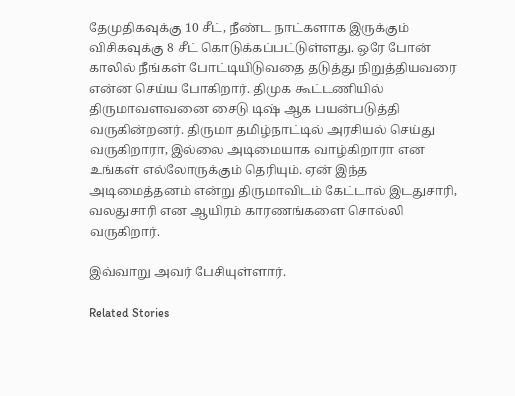தேமுதிகவுக்கு 10 சீட், நீண்ட நாட்களாக இருக்கும் விசிகவுக்கு 8 சீட் கொடுக்கப்பட்டுள்ளது. ஒரே போன் காலில் நீங்கள் போட்டியிடுவதை தடுத்து நிறுத்தியவரை என்ன செய்ய போகிறார். திமுக கூட்டணியில் திருமாவளவனை சைடு டிஷ் ஆக பயன்படுத்தி வருகின்றனர். திருமா தமிழ்நாட்டில் அரசியல் செய்து வருகிறாரா, இல்லை அடிமையாக வாழ்கிறாரா என உங்கள் எல்லோருக்கும் தெரியும். ஏன் இந்த அடிமைத்தனம் என்று திருமாவிடம் கேட்டால் இடதுசாரி, வலதுசாரி என ஆயிரம் காரணங்களை சொல்லி வருகிறார்.

இவ்வாறு அவர் பேசியுள்ளார்.

Related Stories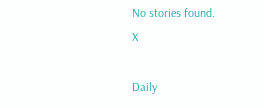No stories found.
X

Daily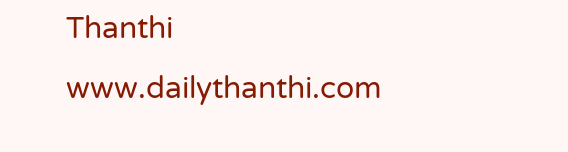Thanthi
www.dailythanthi.com